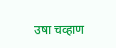उषा चव्हाण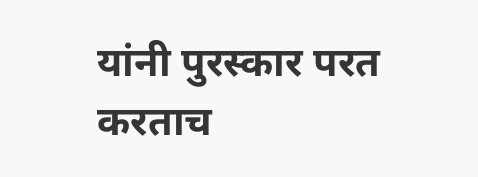यांनी पुरस्कार परत करताच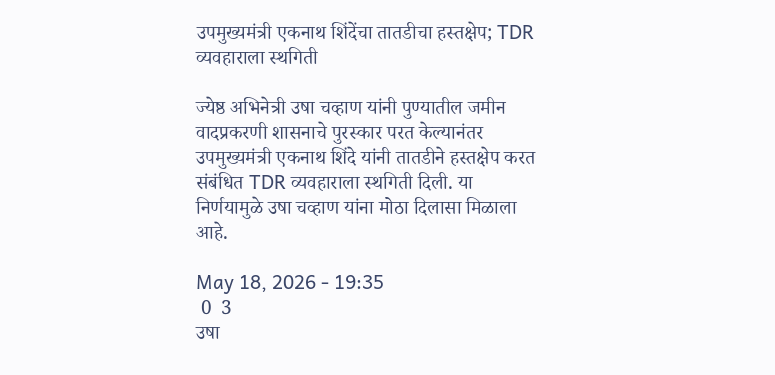उपमुख्यमंत्री एकनाथ शिंदेंचा तातडीचा हस्तक्षेप; TDR व्यवहाराला स्थगिती

ज्येष्ठ अभिनेत्री उषा चव्हाण यांनी पुण्यातील जमीन वादप्रकरणी शासनाचे पुरस्कार परत केल्यानंतर उपमुख्यमंत्री एकनाथ शिंदे यांनी तातडीने हस्तक्षेप करत संबंधित TDR व्यवहाराला स्थगिती दिली. या निर्णयामुळे उषा चव्हाण यांना मोठा दिलासा मिळाला आहे.

May 18, 2026 - 19:35
 0  3
उषा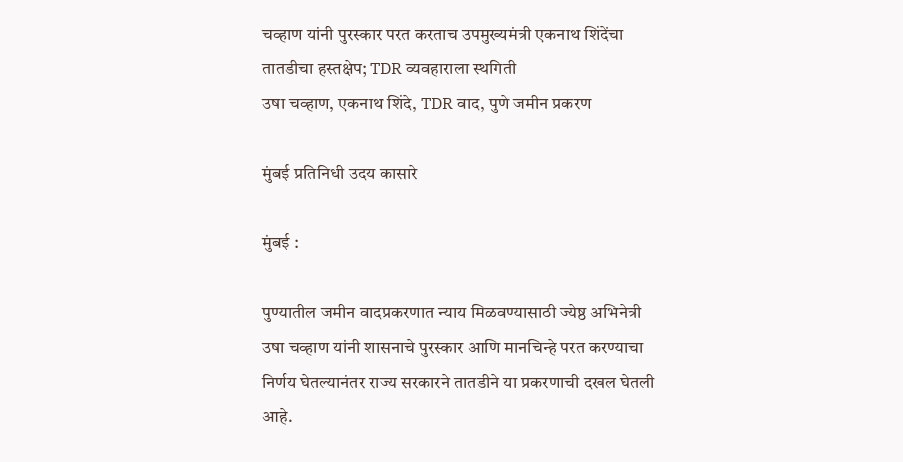चव्हाण यांनी पुरस्कार परत करताच उपमुख्यमंत्री एकनाथ शिंदेंचा तातडीचा हस्तक्षेप; TDR व्यवहाराला स्थगिती
उषा चव्हाण, एकनाथ शिंदे, TDR वाद, पुणे जमीन प्रकरण

मुंबई प्रतिनिधी उदय कासारे

मुंबई :

पुण्यातील जमीन वादप्रकरणात न्याय मिळवण्यासाठी ज्येष्ठ अभिनेत्री उषा चव्हाण यांनी शासनाचे पुरस्कार आणि मानचिन्हे परत करण्याचा निर्णय घेतल्यानंतर राज्य सरकारने तातडीने या प्रकरणाची दखल घेतली आहे.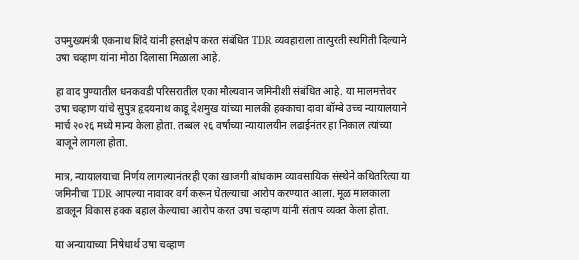उपमुख्यमंत्री एकनाथ शिंदे यांनी हस्तक्षेप करत संबंधित TDR व्यवहाराला तात्पुरती स्थगिती दिल्याने उषा चव्हाण यांना मोठा दिलासा मिळाला आहे.

हा वाद पुण्यातील धनकवडी परिसरातील एका मौल्यवान जमिनीशी संबंधित आहे. या मालमत्तेवर उषा चव्हाण यांचे सुपुत्र हृदयनाथ काडू देशमुख यांच्या मालकी हक्काचा दावा बॉम्बे उच्च न्यायालयाने मार्च २०२६ मध्ये मान्य केला होता. तब्बल २६ वर्षांच्या न्यायालयीन लढाईनंतर हा निकाल त्यांच्या बाजूने लागला होता.

मात्र, न्यायालयाचा निर्णय लागल्यानंतरही एका खाजगी बांधकाम व्यावसायिक संस्थेने कथितरित्या या जमिनीचा TDR आपल्या नावावर वर्ग करून घेतल्याचा आरोप करण्यात आला. मूळ मालकाला डावलून विकास हक्क बहाल केल्याचा आरोप करत उषा चव्हाण यांनी संताप व्यक्त केला होता.

या अन्यायाच्या निषेधार्थ उषा चव्हाण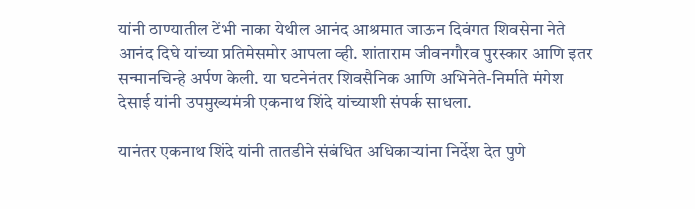यांनी ठाण्यातील टेंभी नाका येथील आनंद आश्रमात जाऊन दिवंगत शिवसेना नेते आनंद दिघे यांच्या प्रतिमेसमोर आपला व्ही. शांताराम जीवनगौरव पुरस्कार आणि इतर सन्मानचिन्हे अर्पण केली. या घटनेनंतर शिवसैनिक आणि अभिनेते-निर्माते मंगेश देसाई यांनी उपमुख्यमंत्री एकनाथ शिंदे यांच्याशी संपर्क साधला.

यानंतर एकनाथ शिंदे यांनी तातडीने संबंधित अधिकाऱ्यांना निर्देश देत पुणे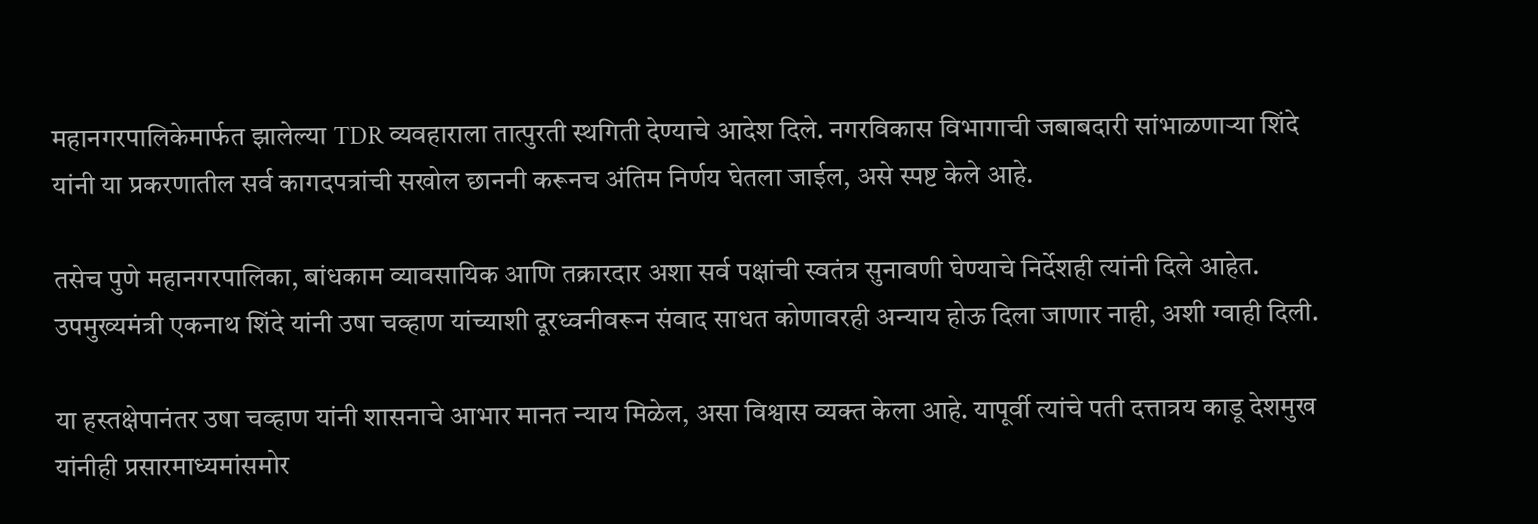महानगरपालिकेमार्फत झालेल्या TDR व्यवहाराला तात्पुरती स्थगिती देण्याचे आदेश दिले. नगरविकास विभागाची जबाबदारी सांभाळणाऱ्या शिंदे यांनी या प्रकरणातील सर्व कागदपत्रांची सखोल छाननी करूनच अंतिम निर्णय घेतला जाईल, असे स्पष्ट केले आहे.

तसेच पुणे महानगरपालिका, बांधकाम व्यावसायिक आणि तक्रारदार अशा सर्व पक्षांची स्वतंत्र सुनावणी घेण्याचे निर्देशही त्यांनी दिले आहेत. उपमुख्यमंत्री एकनाथ शिंदे यांनी उषा चव्हाण यांच्याशी दूरध्वनीवरून संवाद साधत कोणावरही अन्याय होऊ दिला जाणार नाही, अशी ग्वाही दिली.

या हस्तक्षेपानंतर उषा चव्हाण यांनी शासनाचे आभार मानत न्याय मिळेल, असा विश्वास व्यक्त केला आहे. यापूर्वी त्यांचे पती दत्तात्रय काडू देशमुख यांनीही प्रसारमाध्यमांसमोर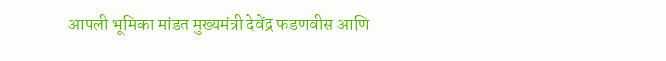आपली भूमिका मांडत मुख्यमंत्री देवेंद्र फडणवीस आणि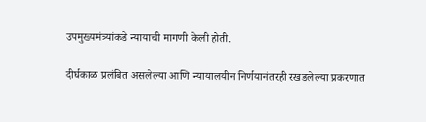उपमुख्यमंत्र्यांकडे न्यायाची मागणी केली होती.

दीर्घकाळ प्रलंबित असलेल्या आणि न्यायालयीन निर्णयानंतरही रखडलेल्या प्रकरणात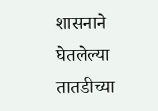शासनाने घेतलेल्या तातडीच्या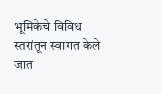भूमिकेचे विविध स्तरांतून स्वागत केले जात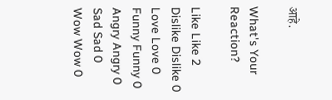आहे.

What's Your Reaction?

Like Like 2
Dislike Dislike 0
Love Love 0
Funny Funny 0
Angry Angry 0
Sad Sad 0
Wow Wow 0